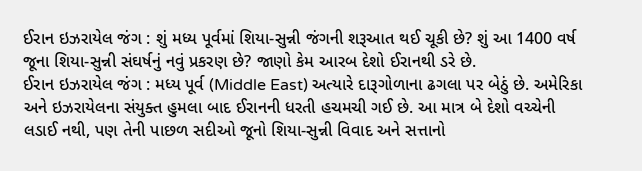ઈરાન ઇઝરાયેલ જંગ : શું મધ્ય પૂર્વમાં શિયા-સુન્ની જંગની શરૂઆત થઈ ચૂકી છે? શું આ 1400 વર્ષ જૂના શિયા-સુન્ની સંઘર્ષનું નવું પ્રકરણ છે? જાણો કેમ આરબ દેશો ઈરાનથી ડરે છે.
ઈરાન ઇઝરાયેલ જંગ : મધ્ય પૂર્વ (Middle East) અત્યારે દારૂગોળાના ઢગલા પર બેઠું છે. અમેરિકા અને ઇઝરાયેલના સંયુક્ત હુમલા બાદ ઈરાનની ધરતી હચમચી ગઈ છે. આ માત્ર બે દેશો વચ્ચેની લડાઈ નથી, પણ તેની પાછળ સદીઓ જૂનો શિયા-સુન્ની વિવાદ અને સત્તાનો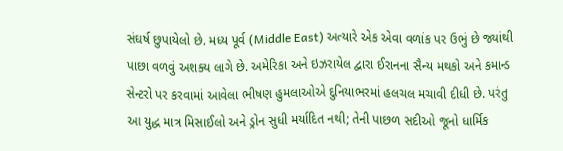સંઘર્ષ છુપાયેલો છે. મધ્ય પૂર્વ (Middle East) અત્યારે એક એવા વળાંક પર ઉભું છે જ્યાંથી પાછા વળવું અશક્ય લાગે છે. અમેરિકા અને ઇઝરાયેલ દ્વારા ઈરાનના સૈન્ય મથકો અને કમાન્ડ સેન્ટરો પર કરવામાં આવેલા ભીષણ હુમલાઓએ દુનિયાભરમાં હલચલ મચાવી દીધી છે. પરંતુ આ યુદ્ધ માત્ર મિસાઈલો અને ડ્રોન સુધી મર્યાદિત નથી; તેની પાછળ સદીઓ જૂનો ધાર્મિક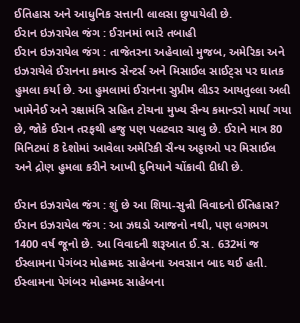ઈતિહાસ અને આધુનિક સત્તાની લાલસા છુપાયેલી છે.
ઈરાન ઇઝરાયેલ જંગ : ઈરાનમાં ભારે તબાહી
ઈરાન ઇઝરાયેલ જંગ : તાજેતરના અહેવાલો મુજબ, અમેરિકા અને ઇઝરાયેલે ઈરાનના કમાન્ડ સેન્ટર્સ અને મિસાઈલ સાઈટ્સ પર ઘાતક હુમલા કર્યા છે. આ હુમલામાં ઈરાનના સુપ્રીમ લીડર આયતુલ્લા અલી ખામેનેઈ અને રક્ષામંત્રિ સહિત ટોચના મુખ્ય સૈન્ય કમાન્ડરો માર્યા ગયા છે, જોકે ઈરાન તરફથી હજુ પણ પલટવાર ચાલુ છે. ઈરાને માત્ર 80 મિનિટમાં 8 દેશોમાં આવેલા અમેરિકી સૈન્ય અડ્ડાઓ પર મિસાઈલ અને દ્રોણ હુમલા કરીને આખી દુનિયાને ચોંકાવી દીધી છે.

ઈરાન ઇઝરાયેલ જંગ : શું છે આ શિયા-સુન્ની વિવાદનો ઈતિહાસ?
ઈરાન ઇઝરાયેલ જંગ : આ ઝઘડો આજનો નથી, પણ લગભગ 1400 વર્ષ જૂનો છે. આ વિવાદની શરૂઆત ઈ.સ. 632માં જ ઈસ્લામના પેગંબર મોહમ્મદ સાહેબના અવસાન બાદ થઈ હતી. ઈસ્લામના પેગંબર મોહમ્મદ સાહેબના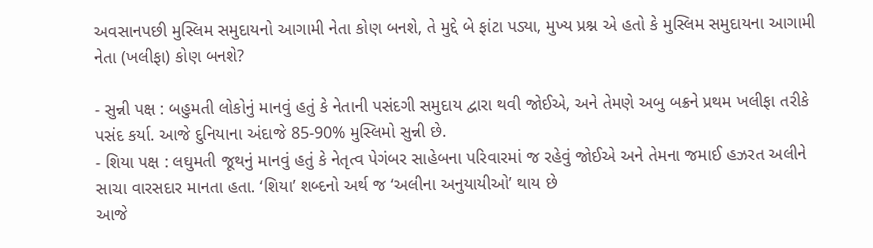અવસાનપછી મુસ્લિમ સમુદાયનો આગામી નેતા કોણ બનશે, તે મુદ્દે બે ફાંટા પડ્યા, મુખ્ય પ્રશ્ન એ હતો કે મુસ્લિમ સમુદાયના આગામી નેતા (ખલીફા) કોણ બનશે?

- સુન્ની પક્ષ : બહુમતી લોકોનું માનવું હતું કે નેતાની પસંદગી સમુદાય દ્વારા થવી જોઈએ, અને તેમણે અબુ બક્રને પ્રથમ ખલીફા તરીકે પસંદ કર્યા. આજે દુનિયાના અંદાજે 85-90% મુસ્લિમો સુન્ની છે.
- શિયા પક્ષ : લઘુમતી જૂથનું માનવું હતું કે નેતૃત્વ પેગંબર સાહેબના પરિવારમાં જ રહેવું જોઈએ અને તેમના જમાઈ હઝરત અલીને સાચા વારસદાર માનતા હતા. ‘શિયા’ શબ્દનો અર્થ જ ‘અલીના અનુયાયીઓ’ થાય છે
આજે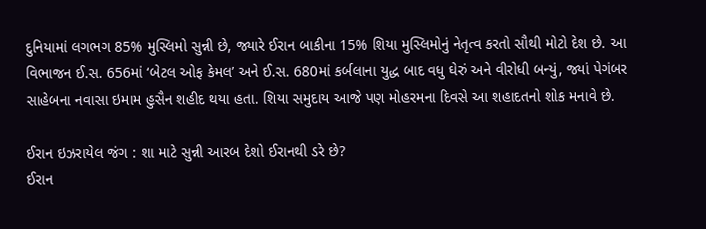દુનિયામાં લગભગ 85% મુસ્લિમો સુન્ની છે, જ્યારે ઈરાન બાકીના 15% શિયા મુસ્લિમોનું નેતૃત્વ કરતો સૌથી મોટો દેશ છે. આ વિભાજન ઈ.સ. 656માં ‘બેટલ ઓફ કેમલ’ અને ઈ.સ. 680માં કર્બલાના યુદ્ધ બાદ વધુ ઘેરું અને વીરોધી બન્યું, જ્યાં પેગંબર સાહેબના નવાસા ઇમામ હુસૈન શહીદ થયા હતા. શિયા સમુદાય આજે પણ મોહરમના દિવસે આ શહાદતનો શોક મનાવે છે.

ઈરાન ઇઝરાયેલ જંગ : શા માટે સુન્ની આરબ દેશો ઈરાનથી ડરે છે?
ઈરાન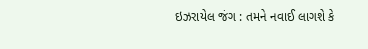ઇઝરાયેલ જંગ : તમને નવાઈ લાગશે કે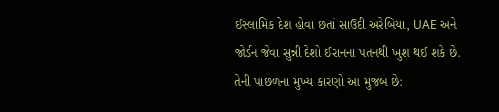ઈસ્લામિક દેશ હોવા છતાં સાઉદી અરેબિયા, UAE અને જોર્ડન જેવા સુન્ની દેશો ઈરાનના પતનથી ખુશ થઈ શકે છે. તેની પાછળના મુખ્ય કારણો આ મુજબ છે: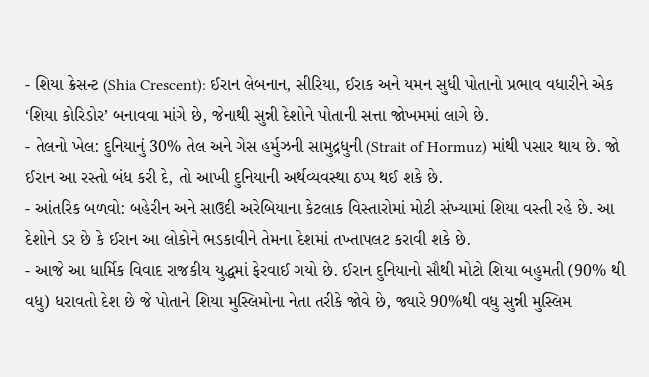- શિયા ક્રેસન્ટ (Shia Crescent): ઈરાન લેબનાન, સીરિયા, ઈરાક અને યમન સુધી પોતાનો પ્રભાવ વધારીને એક ‘શિયા કોરિડોર’ બનાવવા માંગે છે, જેનાથી સુન્ની દેશોને પોતાની સત્તા જોખમમાં લાગે છે.
- તેલનો ખેલ: દુનિયાનું 30% તેલ અને ગેસ હર્મુઝની સામુદ્રધુની (Strait of Hormuz) માંથી પસાર થાય છે. જો ઈરાન આ રસ્તો બંધ કરી દે, તો આખી દુનિયાની અર્થવ્યવસ્થા ઠપ્પ થઈ શકે છે.
- આંતરિક બળવો: બહેરીન અને સાઉદી અરેબિયાના કેટલાક વિસ્તારોમાં મોટી સંખ્યામાં શિયા વસ્તી રહે છે. આ દેશોને ડર છે કે ઈરાન આ લોકોને ભડકાવીને તેમના દેશમાં તખ્તાપલટ કરાવી શકે છે.
- આજે આ ધાર્મિક વિવાદ રાજકીય યુદ્ધમાં ફેરવાઈ ગયો છે. ઈરાન દુનિયાનો સૌથી મોટો શિયા બહુમતી (90% થી વધુ) ધરાવતો દેશ છે જે પોતાને શિયા મુસ્લિમોના નેતા તરીકે જોવે છે, જ્યારે 90%થી વધુ સુન્ની મુસ્લિમ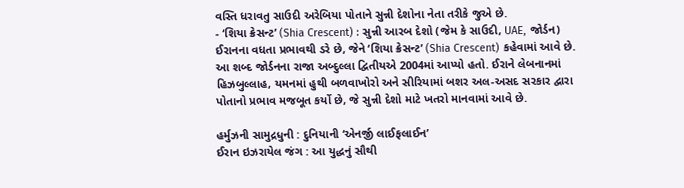વસ્તિ ધરાવતુ સાઉદી અરેબિયા પોતાને સુન્ની દેશોના નેતા તરીકે જુએ છે.
- ‘શિયા ક્રેસન્ટ’ (Shia Crescent) : સુન્ની આરબ દેશો (જેમ કે સાઉદી, UAE, જોર્ડન) ઈરાનના વધતા પ્રભાવથી ડરે છે, જેને ‘શિયા ક્રેસન્ટ’ (Shia Crescent) કહેવામાં આવે છે. આ શબ્દ જોર્ડનના રાજા અબ્દુલ્લા દ્વિતીયએ 2004માં આપ્યો હતો. ઈરાને લેબનાનમાં હિઝબુલ્લાહ, યમનમાં હુથી બળવાખોરો અને સીરિયામાં બશર અલ-અસદ સરકાર દ્વારા પોતાનો પ્રભાવ મજબૂત કર્યો છે, જે સુન્ની દેશો માટે ખતરો માનવામાં આવે છે.

હર્મુઝની સામુદ્રધુની : દુનિયાની ‘એનર્જી લાઈફલાઈન’
ઈરાન ઇઝરાયેલ જંગ : આ યુદ્ધનું સૌથી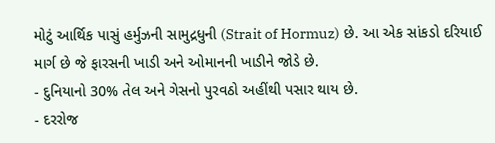મોટું આર્થિક પાસું હર્મુઝની સામુદ્રધુની (Strait of Hormuz) છે. આ એક સાંકડો દરિયાઈ માર્ગ છે જે ફારસની ખાડી અને ઓમાનની ખાડીને જોડે છે.
- દુનિયાનો 30% તેલ અને ગેસનો પુરવઠો અહીંથી પસાર થાય છે.
- દરરોજ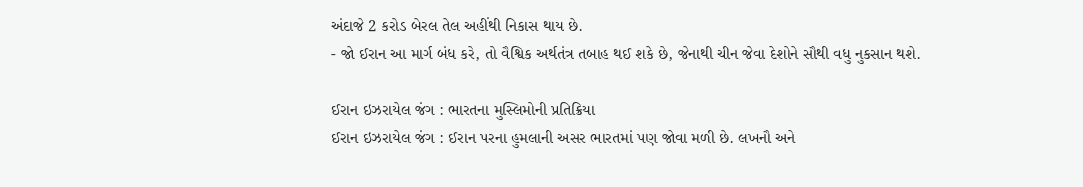અંદાજે 2 કરોડ બેરલ તેલ અહીંથી નિકાસ થાય છે.
- જો ઈરાન આ માર્ગ બંધ કરે, તો વૈશ્વિક અર્થતંત્ર તબાહ થઈ શકે છે, જેનાથી ચીન જેવા દેશોને સૌથી વધુ નુકસાન થશે.

ઈરાન ઇઝરાયેલ જંગ : ભારતના મુસ્લિમોની પ્રતિક્રિયા
ઈરાન ઇઝરાયેલ જંગ : ઈરાન પરના હુમલાની અસર ભારતમાં પણ જોવા મળી છે. લખનૌ અને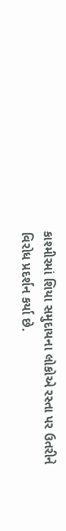કાશ્મીરમાં શિયા સમુદાયના લોકોએ રસ્તા પર ઉતરીને વિરોધ પ્રદર્શન કર્યા છે.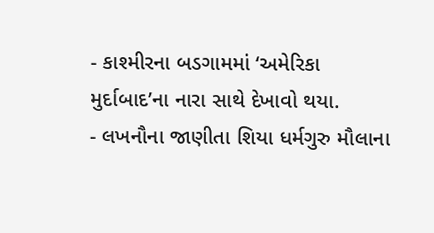- કાશ્મીરના બડગામમાં ‘અમેરિકા મુર્દાબાદ’ના નારા સાથે દેખાવો થયા.
- લખનૌના જાણીતા શિયા ધર્મગુરુ મૌલાના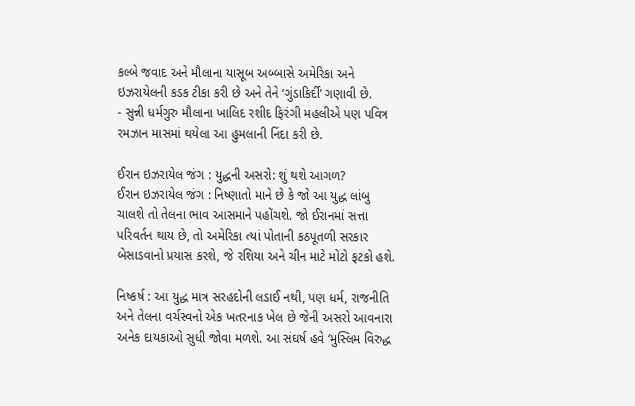કલ્બે જવાદ અને મૌલાના યાસૂબ અબ્બાસે અમેરિકા અને ઇઝરાયેલની કડક ટીકા કરી છે અને તેને ‘ગુંડાકિર્દી’ ગણાવી છે.
- સુન્ની ધર્મગુરુ મૌલાના ખાલિદ રશીદ ફિરંગી મહલીએ પણ પવિત્ર રમઝાન માસમાં થયેલા આ હુમલાની નિંદા કરી છે.

ઈરાન ઇઝરાયેલ જંગ : યુદ્ધની અસરો: શું થશે આગળ?
ઈરાન ઇઝરાયેલ જંગ : નિષ્ણાતો માને છે કે જો આ યુદ્ધ લાંબુ ચાલશે તો તેલના ભાવ આસમાને પહોંચશે. જો ઈરાનમાં સત્તા પરિવર્તન થાય છે, તો અમેરિકા ત્યાં પોતાની કઠપૂતળી સરકાર બેસાડવાનો પ્રયાસ કરશે, જે રશિયા અને ચીન માટે મોટો ફટકો હશે.

નિષ્કર્ષ : આ યુદ્ધ માત્ર સરહદોની લડાઈ નથી, પણ ધર્મ, રાજનીતિ અને તેલના વર્ચસ્વનો એક ખતરનાક ખેલ છે જેની અસરો આવનારા અનેક દાયકાઓ સુધી જોવા મળશે. આ સંઘર્ષ હવે ‘મુસ્લિમ વિરુદ્ધ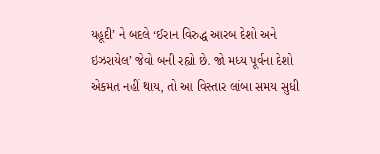યહૂદી’ ને બદલે ‘ઈરાન વિરુદ્ધ આરબ દેશો અને ઇઝરાયેલ’ જેવો બની રહ્યો છે. જો મધ્ય પૂર્વના દેશો એકમત નહીં થાય, તો આ વિસ્તાર લાંબા સમય સુધી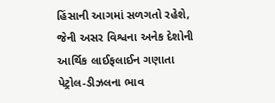હિંસાની આગમાં સળગતો રહેશે, જેની અસર વિશ્વના અનેક દેશોની આર્થિક લાઈફલાઈન ગણાતા પેટ્રોલ-ડીઝલના ભાવ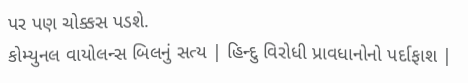પર પણ ચોક્કસ પડશે.
કોમ્યુનલ વાયોલન્સ બિલનું સત્ય | હિન્દુ વિરોધી પ્રાવધાનોનો પર્દાફાશ |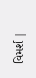વિમર્શ |